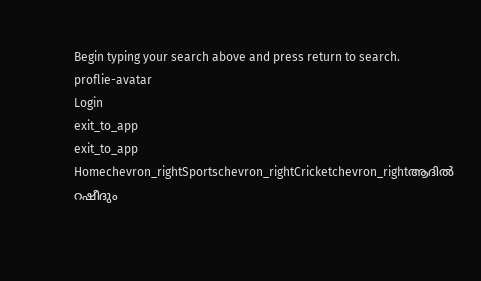Begin typing your search above and press return to search.
proflie-avatar
Login
exit_to_app
exit_to_app
Homechevron_rightSportschevron_rightCricketchevron_rightആദിൽ റഷീദും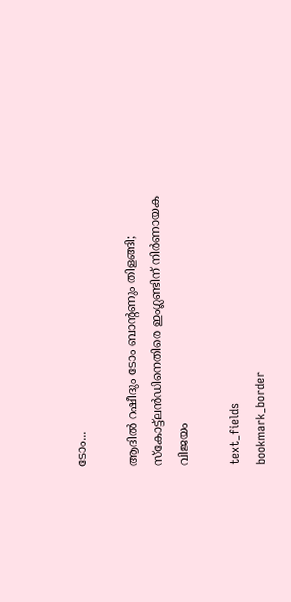ടോം...

ആദിൽ റഷീദും ടോം ബാന്റണും തിളങ്ങി; സ്കോട്ട്‌ലൻഡിനെതിരെ ഇംഗ്ലണ്ടിന് നിർണായക വിജയം

text_fields
bookmark_border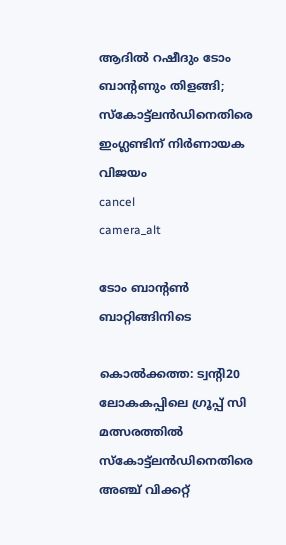ആദിൽ റഷീദും ടോം ബാന്റണും തിളങ്ങി; സ്കോട്ട്‌ലൻഡിനെതിരെ ഇംഗ്ലണ്ടിന് നിർണായക വിജയം
cancel
camera_alt

ടോം ബാന്‍റൺ ബാറ്റിങ്ങിനിടെ

കൊൽക്കത്ത: ട്വന്‍റി20 ലോകകപ്പിലെ ഗ്രൂപ്പ് സി മത്സരത്തിൽ സ്കോട്ട്‌ലൻഡിനെതിരെ അഞ്ച് വിക്കറ്റ്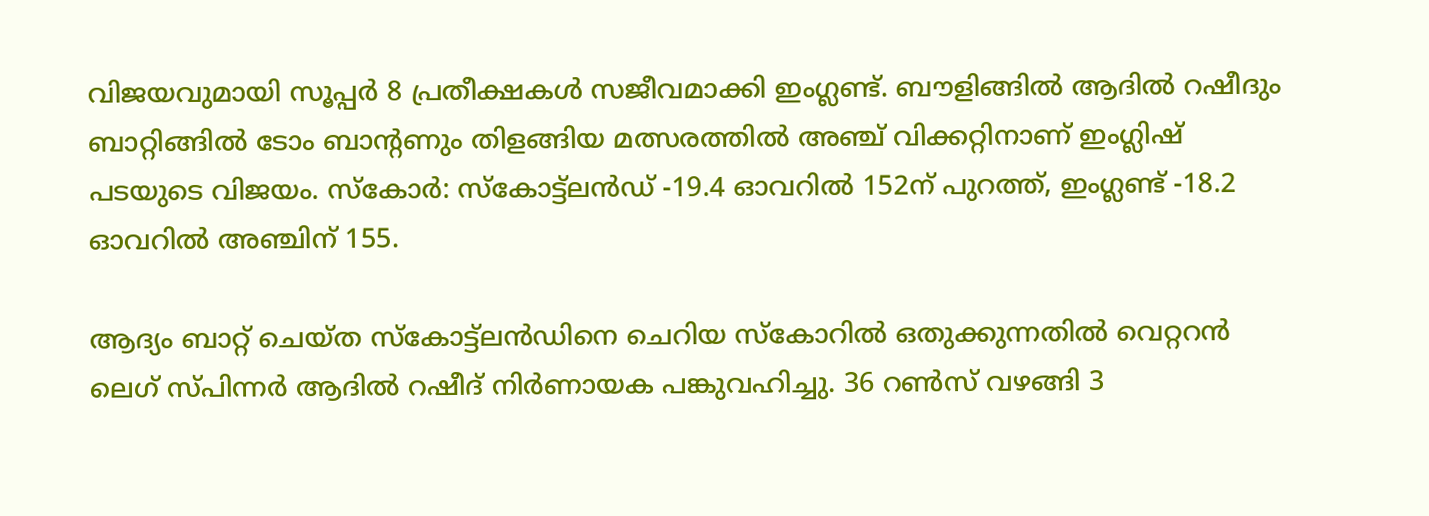വിജയവുമായി സൂപ്പർ 8 പ്രതീക്ഷകൾ സജീവമാക്കി ഇംഗ്ലണ്ട്. ബൗളിങ്ങിൽ ആദിൽ റഷീദും ബാറ്റിങ്ങിൽ ടോം ബാന്റണും തിളങ്ങിയ മത്സരത്തിൽ അഞ്ച് വിക്കറ്റിനാണ് ഇംഗ്ലിഷ് പടയുടെ വിജയം. സ്കോർ: സ്കോട്ട്‌ലൻഡ് -19.4 ഓവറിൽ 152ന് പുറത്ത്, ഇംഗ്ലണ്ട് -18.2 ഓവറിൽ അഞ്ചിന് 155.

ആദ്യം ബാറ്റ് ചെയ്ത സ്കോട്ട്‌ലൻഡിനെ ചെറിയ സ്കോറിൽ ഒതുക്കുന്നതിൽ വെറ്ററൻ ലെഗ് സ്പിന്നർ ആദിൽ റഷീദ് നിർണായക പങ്കുവഹിച്ചു. 36 റൺസ് വഴങ്ങി 3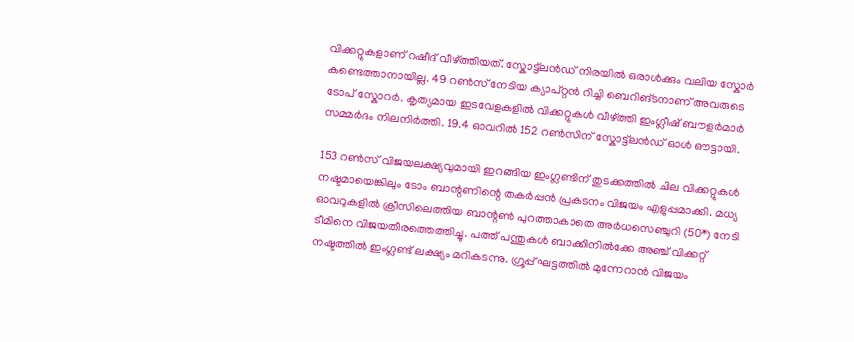വിക്കറ്റുകളാണ് റഷീദ് വീഴ്ത്തിയത്. സ്കോട്ട്‌ലൻഡ് നിരയിൽ ഒരാൾക്കും വലിയ സ്കോർ കണ്ടെത്താനായില്ല. 49 റൺസ് നേടിയ ക്യാപ്റ്റൻ റിച്ചി ബെറിങ്ടനാണ് അവരുടെ ടോപ് സ്കോറർ. കൃത്യമായ ഇടവേളകളിൽ വിക്കറ്റുകൾ വീഴ്ത്തി ഇംഗ്ലീഷ് ബൗളർമാർ സമ്മർദം നിലനിർത്തി. 19.4 ഓവറിൽ 152 റൺസിന് സ്കോട്ട്‌ലൻഡ് ഓൾ ഔട്ടായി.

153 റൺസ് വിജയലക്ഷ്യവുമായി ഇറങ്ങിയ ഇംഗ്ലണ്ടിന് തുടക്കത്തിൽ ചില വിക്കറ്റുകൾ നഷ്ടമായെങ്കിലും ടോം ബാന്റണിന്റെ തകർപ്പൻ പ്രകടനം വിജയം എളുപ്പമാക്കി. മധ്യ ഓവറുകളിൽ ക്രീസിലെത്തിയ ബാന്റൺ പുറത്താകാതെ അർധസെഞ്ചുറി (50*) നേടി ടീമിനെ വിജയതീരത്തെത്തിച്ചു. പത്ത് പന്തുകൾ ബാക്കിനിൽക്കേ അഞ്ച് വിക്കറ്റ് നഷ്ടത്തിൽ ഇംഗ്ലണ്ട് ലക്ഷ്യം മറികടന്നു. ഗ്രൂപ്പ് ഘട്ടത്തിൽ മുന്നേറാൻ വിജയം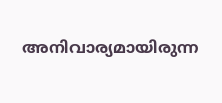അനിവാര്യമായിരുന്ന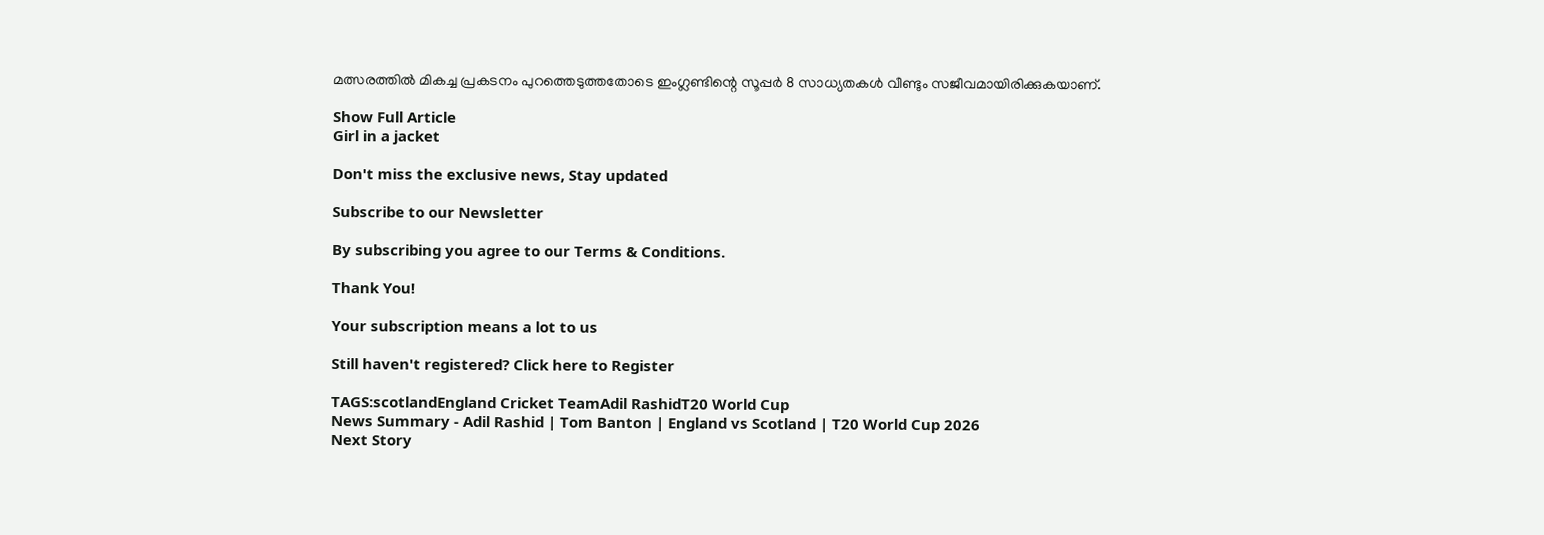മത്സരത്തിൽ മികച്ച പ്രകടനം പുറത്തെടുത്തതോടെ ഇംഗ്ലണ്ടിന്റെ സൂപ്പർ 8 സാധ്യതകൾ വീണ്ടും സജീവമായിരിക്കുകയാണ്.

Show Full Article
Girl in a jacket

Don't miss the exclusive news, Stay updated

Subscribe to our Newsletter

By subscribing you agree to our Terms & Conditions.

Thank You!

Your subscription means a lot to us

Still haven't registered? Click here to Register

TAGS:scotlandEngland Cricket TeamAdil RashidT20 World Cup
News Summary - Adil Rashid | Tom Banton | England vs Scotland | T20 World Cup 2026
Next Story